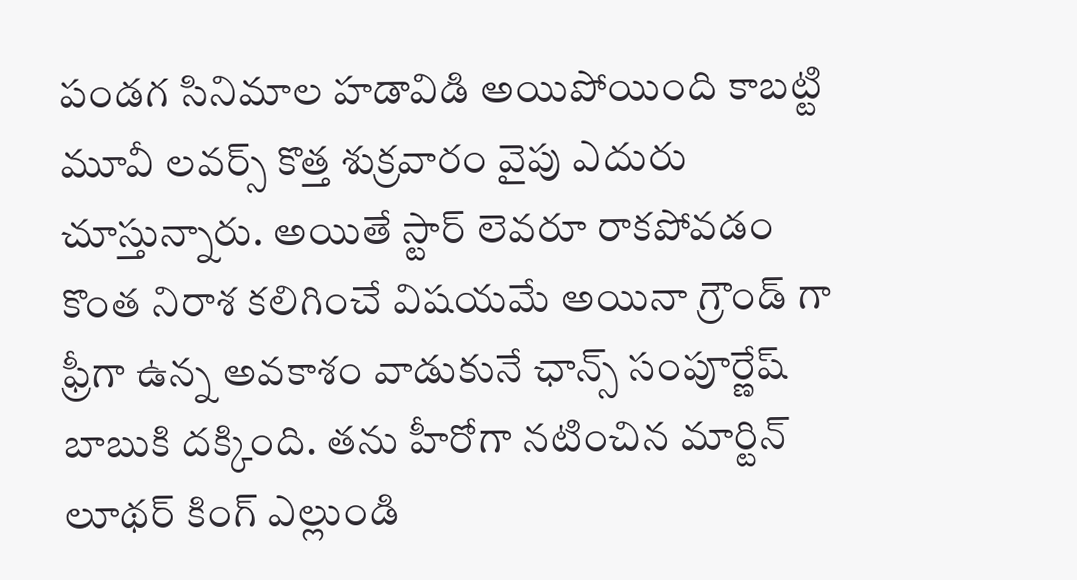పండగ సినిమాల హడావిడి అయిపోయింది కాబట్టి మూవీ లవర్స్ కొత్త శుక్రవారం వైపు ఎదురు చూస్తున్నారు. అయితే స్టార్ లెవరూ రాకపోవడం కొంత నిరాశ కలిగించే విషయమే అయినా గ్రౌండ్ గా ఫ్రీగా ఉన్న అవకాశం వాడుకునే ఛాన్స్ సంపూర్ణేష్ బాబుకి దక్కింది. తను హీరోగా నటించిన మార్టిన్ లూథర్ కింగ్ ఎల్లుండి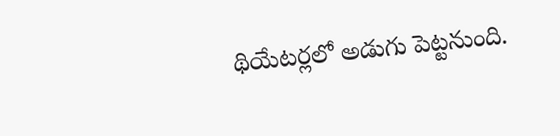థియేటర్లలో అడుగు పెట్టనుంది.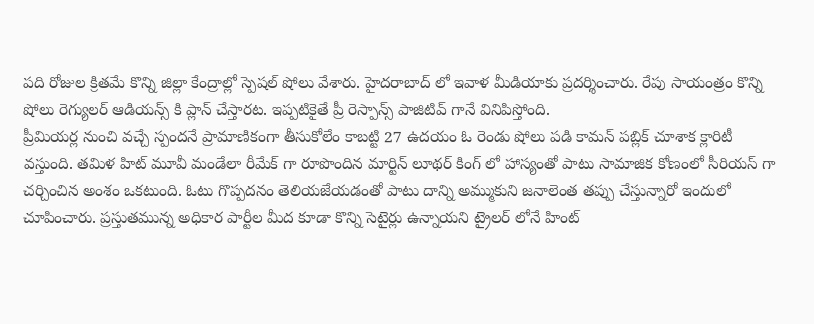పది రోజుల క్రితమే కొన్ని జిల్లా కేంద్రాల్లో స్పెషల్ షోలు వేశారు. హైదరాబాద్ లో ఇవాళ మీడియాకు ప్రదర్శించారు. రేపు సాయంత్రం కొన్ని షోలు రెగ్యులర్ ఆడియన్స్ కి ప్లాన్ చేస్తారట. ఇప్పటికైతే ప్రీ రెస్పాన్స్ పాజిటివ్ గానే వినిపిస్తోంది.
ప్రీమియర్ల నుంచి వచ్చే స్పందనే ప్రామాణికంగా తీసుకోలేం కాబట్టి 27 ఉదయం ఓ రెండు షోలు పడి కామన్ పబ్లిక్ చూశాక క్లారిటీ వస్తుంది. తమిళ హిట్ మూవీ మండేలా రీమేక్ గా రూపొందిన మార్టిన్ లూథర్ కింగ్ లో హాస్యంతో పాటు సామాజిక కోణంలో సీరియస్ గా చర్చించిన అంశం ఒకటుంది. ఓటు గొప్పదనం తెలియజేయడంతో పాటు దాన్ని అమ్ముకుని జనాలెంత తప్పు చేస్తున్నారో ఇందులో చూపించారు. ప్రస్తుతమున్న అధికార పార్టీల మీద కూడా కొన్ని సెటైర్లు ఉన్నాయని ట్రైలర్ లోనే హింట్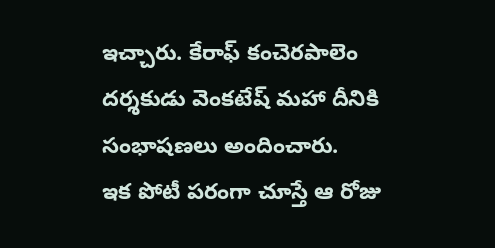ఇచ్చారు. కేరాఫ్ కంచెరపాలెం దర్శకుడు వెంకటేష్ మహా దీనికి సంభాషణలు అందించారు.
ఇక పోటీ పరంగా చూస్తే ఆ రోజు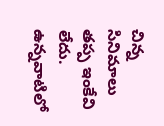చిన్న సినిమాలు తప్ప ఇంకేవి లేదు. ఉన్నవాటిలో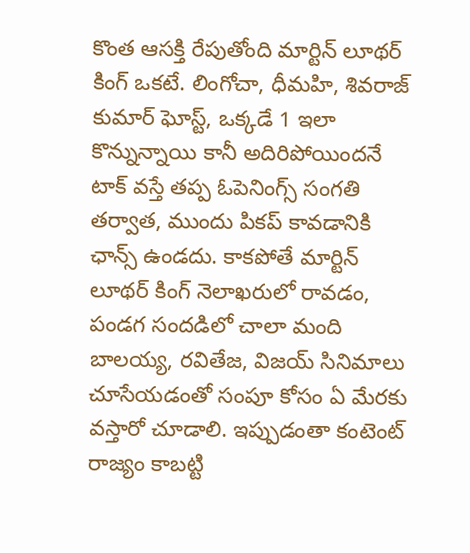కొంత ఆసక్తి రేపుతోంది మార్టిన్ లూథర్ కింగ్ ఒకటే. లింగోచా, ధీమహి, శివరాజ్ కుమార్ ఘోస్ట్, ఒక్కడే 1 ఇలా కొన్నున్నాయి కానీ అదిరిపోయిందనే టాక్ వస్తే తప్ప ఓపెనింగ్స్ సంగతి తర్వాత, ముందు పికప్ కావడానికి ఛాన్స్ ఉండదు. కాకపోతే మార్టిన్ లూథర్ కింగ్ నెలాఖరులో రావడం, పండగ సందడిలో చాలా మంది బాలయ్య, రవితేజ, విజయ్ సినిమాలు చూసేయడంతో సంపూ కోసం ఏ మేరకు వస్తారో చూడాలి. ఇప్పుడంతా కంటెంట్ రాజ్యం కాబట్టి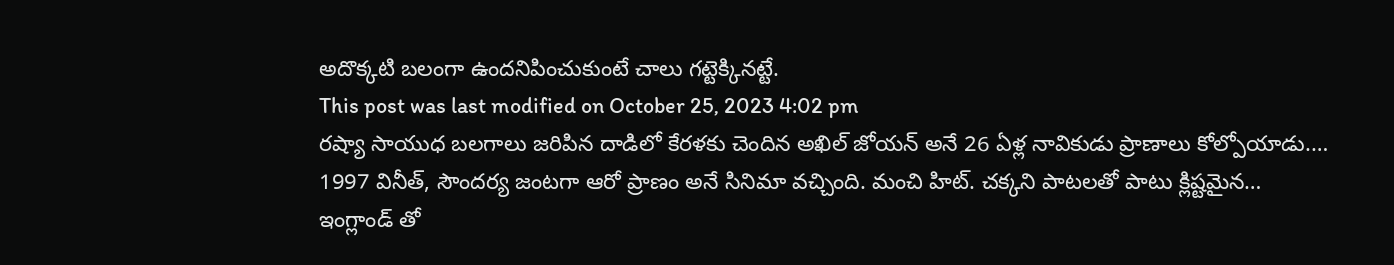అదొక్కటి బలంగా ఉందనిపించుకుంటే చాలు గట్టెక్కినట్టే.
This post was last modified on October 25, 2023 4:02 pm
రష్యా సాయుధ బలగాలు జరిపిన దాడిలో కేరళకు చెందిన అఖిల్ జోయన్ అనే 26 ఏళ్ల నావికుడు ప్రాణాలు కోల్పోయాడు.…
1997 వినీత్, సౌందర్య జంటగా ఆరో ప్రాణం అనే సినిమా వచ్చింది. మంచి హిట్. చక్కని పాటలతో పాటు క్లిష్టమైన…
ఇంగ్లాండ్ తో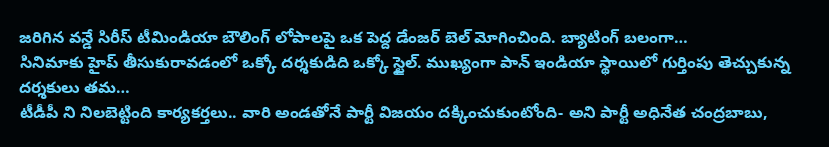జరిగిన వన్డే సిరీస్ టీమిండియా బౌలింగ్ లోపాలపై ఒక పెద్ద డేంజర్ బెల్ మోగించింది. బ్యాటింగ్ బలంగా…
సినిమాకు హైప్ తీసుకురావడంలో ఒక్కో దర్శకుడిది ఒక్కో స్టైల్. ముఖ్యంగా పాన్ ఇండియా స్థాయిలో గుర్తింపు తెచ్చుకున్న దర్శకులు తమ…
టీడీపీ ని నిలబెట్టింది కార్యకర్తలు.. వారి అండతోనే పార్టీ విజయం దక్కించుకుంటోంది- అని పార్టీ అధినేత చంద్రబాబు,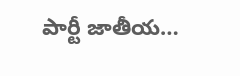పార్టీ జాతీయ…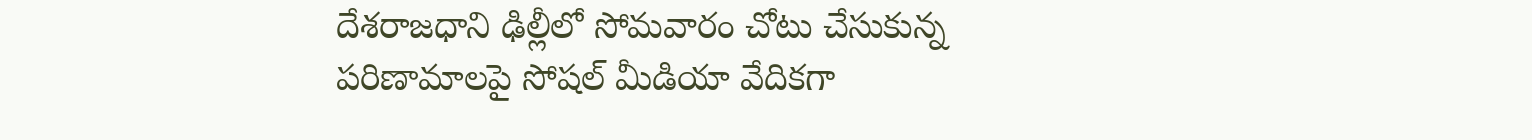దేశరాజధాని ఢిల్లీలో సోమవారం చోటు చేసుకున్న పరిణామాలపై సోషల్ మీడియా వేదికగా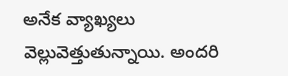అనేక వ్యాఖ్యలు వెల్లువెత్తుతున్నాయి. అందరి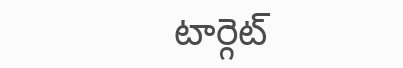టార్గెట్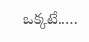ఒక్కటే..…